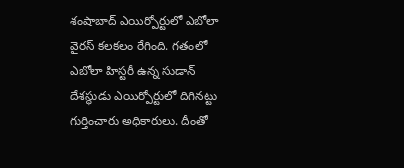శంషాబాద్ ఎయిర్పోర్టులో ఎబోలా వైరస్ కలకలం రేగింది. గతంలో ఎబోలా హిస్టరీ ఉన్న సుడాన్ దేశస్థుడు ఎయిర్పోర్టులో దిగినట్టు గుర్తించారు అధికారులు. దీంతో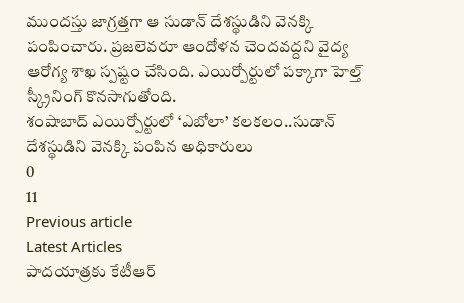ముందస్తు జాగ్రత్తగా ఆ సుడాన్ దేశస్థుడిని వెనక్కి పంపించారు. ప్రజలెవరూ ఆందోళన చెందవద్దని వైద్య ఆరోగ్య శాఖ స్పష్టం చేసింది. ఎయిర్పోర్టులో పక్కాగా హెల్త్ స్క్రీనింగ్ కొనసాగుతోంది.
శంషాబాద్ ఎయిర్పోర్టులో ‘ఎబోలా’ కలకలం..సుడాన్ దేశస్థుడిని వెనక్కి పంపిన అధికారులు
0
11
Previous article
Latest Articles
పాదయాత్రకు కేటీఆర్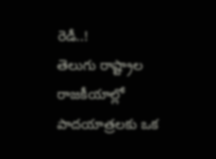రెడీ..!
తెలుగు రాష్ట్రాల రాజకీయాల్లో పాదయాత్రలకు ఒక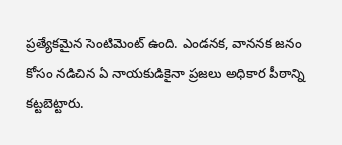ప్రత్యేకమైన సెంటిమెంట్ ఉంది. ఎండనక, వాననక జనం కోసం నడిచిన ఏ నాయకుడికైనా ప్రజలు అధికార పీఠాన్ని కట్టబెట్టారు.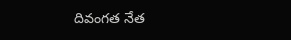దివంగత నేత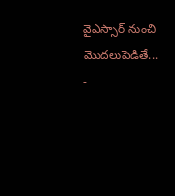వైఎస్సార్ నుంచి మొదలుపెడితే...
-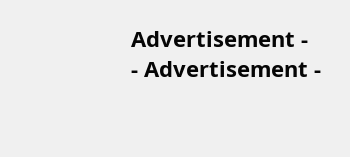Advertisement -
- Advertisement -